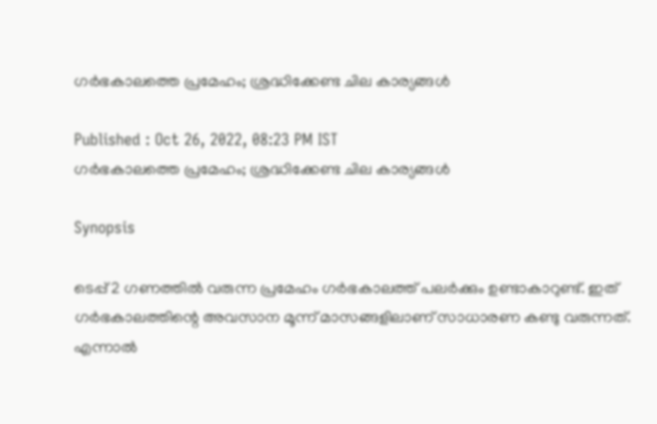ഗർഭകാലത്തെ പ്രമേഹം; ശ്രദ്ധിക്കേണ്ട ചില കാര്യങ്ങൾ

Published : Oct 26, 2022, 08:23 PM IST
ഗർഭകാലത്തെ പ്രമേഹം; ശ്രദ്ധിക്കേണ്ട ചില കാര്യങ്ങൾ

Synopsis

ടെപ്പ് 2 ഗണത്തിൽ വരുന്ന പ്രമേഹം ഗർഭകാലത്ത് പലർക്കും ഉണ്ടാകാറുണ്ട്. ഇത് ഗർഭകാലത്തിന്റെ അവസാന മൂന്ന് മാസങ്ങളിലാണ് സാധാരണ കണ്ടു വരുന്നത്. എന്നാൽ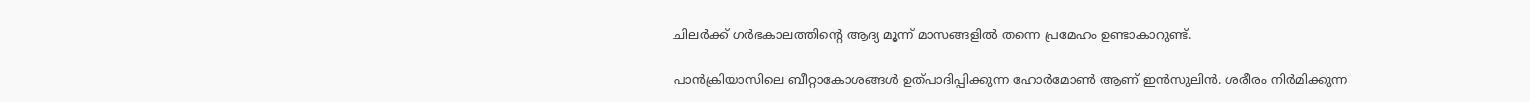ചിലർക്ക് ഗർഭകാലത്തിന്റെ ആദ്യ മൂന്ന് മാസങ്ങളിൽ തന്നെ പ്രമേഹം ഉണ്ടാകാറുണ്ട്.

പാൻക്രിയാസിലെ ബീറ്റാകോശങ്ങൾ ഉത്പാദിപ്പിക്കുന്ന ഹോർമോൺ ആണ് ഇൻസുലിൻ. ശരീരം നിർമിക്കുന്ന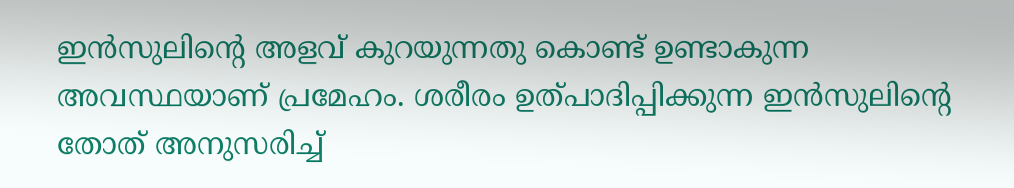ഇൻസുലിന്റെ അളവ് കുറയുന്നതു കൊണ്ട് ഉണ്ടാകുന്ന അവസ്ഥയാണ് പ്രമേഹം. ശരീരം ഉത്പാദിപ്പിക്കുന്ന ഇൻസുലിന്റെ തോത് അനുസരിച്ച്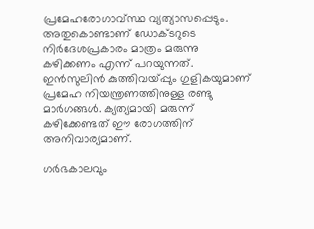പ്രമേഹരോഗാവ്സ്ഥ വ്യത്യാസപ്പെടും. അതുകൊണ്ടാണ് ഡോക്ടറുടെ നിർദേശപ്രകാരം മാത്രം മരുന്നു കഴിക്കണം എന്ന് പറയുന്നത്. ഇൻസുലിൻ കുത്തിവയ്പ്പും ഗുളികയുമാണ് പ്രമേഹ നിയന്ത്രണത്തിനുള്ള രണ്ടു മാർഗങ്ങൾ. ക്യത്യമായി മരുന്ന് കഴിക്കേണ്ടത് ഈ രോഗത്തിന് അനിവാര്യമാണ്.

ഗർഭകാലവും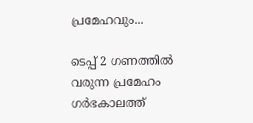പ്രമേഹവും...

ടെപ്പ് 2 ഗണത്തിൽ വരുന്ന പ്രമേഹം ഗർഭകാലത്ത്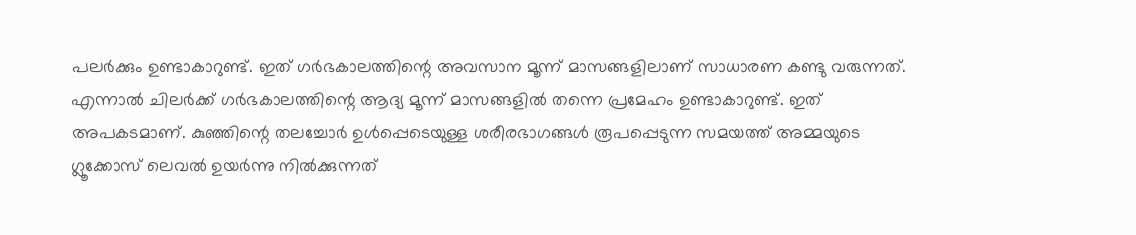പലർക്കും ഉണ്ടാകാറുണ്ട്. ഇത് ഗർഭകാലത്തിന്റെ അവസാന മൂന്ന് മാസങ്ങളിലാണ് സാധാരണ കണ്ടു വരുന്നത്. എന്നാൽ ചിലർക്ക് ഗർഭകാലത്തിന്റെ ആദ്യ മൂന്ന് മാസങ്ങളിൽ തന്നെ പ്രമേഹം ഉണ്ടാകാറുണ്ട്. ഇത് അപകടമാണ്. കുഞ്ഞിന്റെ തലച്ചോർ ഉൾപ്പെടെയുള്ള ശരീരഭാഗങ്ങൾ രൂപപ്പെടുന്ന സമയത്ത് അമ്മയുടെ ഗ്ലൂക്കോസ് ലെവൽ ഉയർന്നു നിൽക്കുന്നത്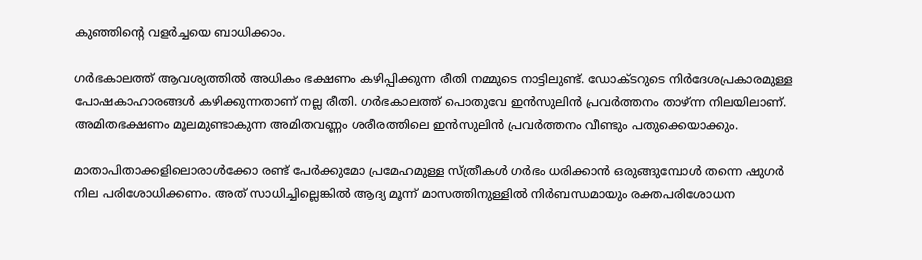കുഞ്ഞിന്റെ വളർച്ചയെ ബാധിക്കാം.

ഗർഭകാലത്ത് ആവശ്യത്തിൽ അധികം ഭക്ഷണം കഴിപ്പിക്കുന്ന രീതി നമ്മുടെ നാട്ടിലുണ്ട്. ഡോക്ടറുടെ നിർദേശപ്രകാരമുള്ള പോഷകാഹാരങ്ങൾ കഴിക്കുന്നതാണ് നല്ല രീതി. ഗർഭകാലത്ത് പൊതുവേ ഇൻസുലിൻ പ്രവർത്തനം താഴ്ന്ന നിലയിലാണ്. അമിതഭക്ഷണം മൂലമുണ്ടാകുന്ന അമിതവണ്ണം ശരീരത്തിലെ ഇൻസുലിൻ പ്രവർത്തനം വീണ്ടും പതുക്കെയാക്കും.

മാതാപിതാക്കളിലൊരാൾക്കോ രണ്ട് പേർക്കുമോ പ്രമേഹമുള്ള സ്ത്രീകൾ ഗർഭം ധരിക്കാൻ ഒരുങ്ങുമ്പോൾ തന്നെ ഷുഗർ നില പരിശോധിക്കണം. അത് സാധിച്ചില്ലെങ്കിൽ ആദ്യ മൂന്ന് മാസത്തിനുള്ളിൽ നിർബന്ധമായും രക്തപരിശോധന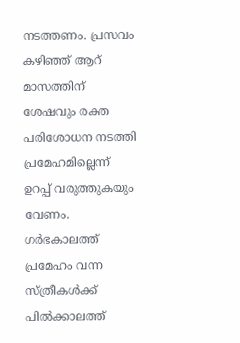നടത്തണം. പ്രസവം കഴിഞ്ഞ് ആറ് മാസത്തിന് ശേഷവും രക്ത പരിശോധന നടത്തി പ്രമേഹമില്ലെന്ന് ഉറപ്പ് വരുത്തുകയും വേണം. ഗർഭകാലത്ത് പ്രമേഹം വന്ന സ്ത്രീകൾക്ക് പിൽക്കാലത്ത്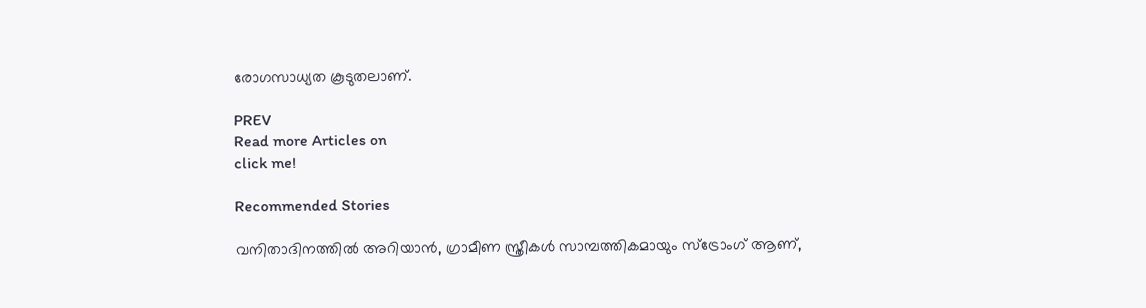രോഗസാധ്യത കൂടുതലാണ്.

PREV
Read more Articles on
click me!

Recommended Stories

വനിതാദിനത്തില്‍ അറിയാന്‍, ഗ്രാമീണ സ്ത്രീകള്‍ സാമ്പത്തികമായും സ്‌ട്രോംഗ് ആണ്,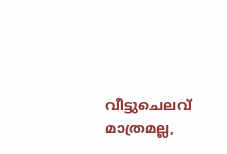വീട്ടുചെലവ് മാത്രമല്ല,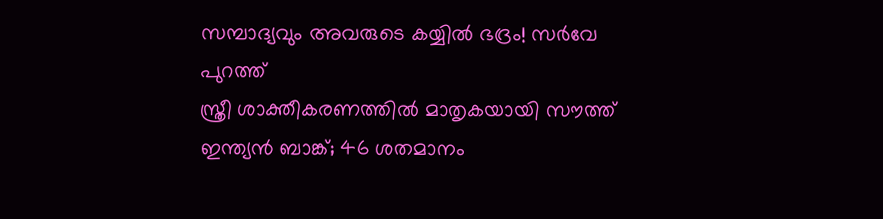സമ്പാദ്യവും അവരുടെ കയ്യില്‍ ഭദ്രം! സര്‍വേ പുറത്ത്
സ്ത്രീ ശാക്തീകരണത്തിൽ മാതൃകയായി സൗത്ത് ഇന്ത്യൻ ബാങ്ക്; 46 ശതമാനം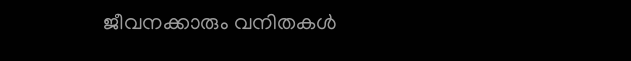ജീവനക്കാരും വനിതകൾ